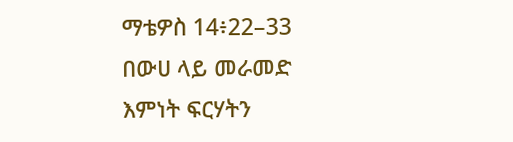ማቴዎስ 14፥22–33
በውሀ ላይ መራመድ
እምነት ፍርሃትን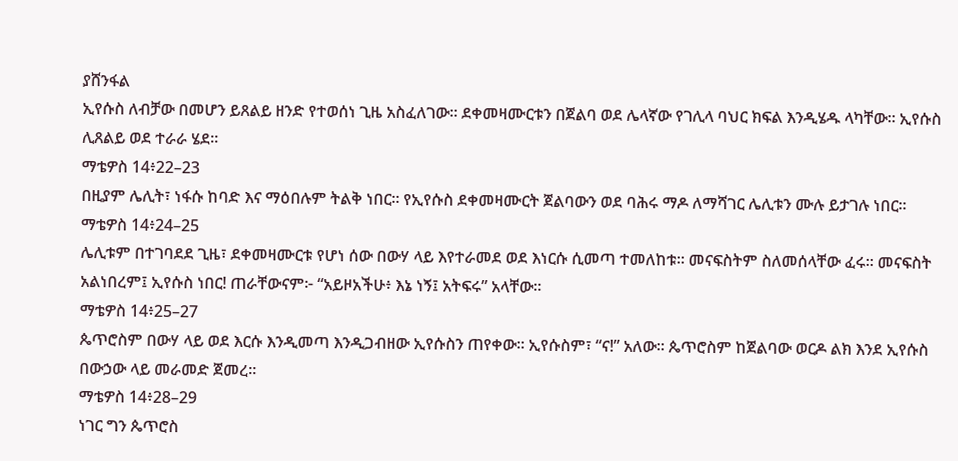ያሸንፋል
ኢየሱስ ለብቻው በመሆን ይጸልይ ዘንድ የተወሰነ ጊዜ አስፈለገው። ደቀመዛሙርቱን በጀልባ ወደ ሌላኛው የገሊላ ባህር ክፍል እንዲሄዱ ላካቸው። ኢየሱስ ሊጸልይ ወደ ተራራ ሄደ።
ማቴዎስ 14፥22–23
በዚያም ሌሊት፣ ነፋሱ ከባድ እና ማዕበሉም ትልቅ ነበር። የኢየሱስ ደቀመዛሙርት ጀልባውን ወደ ባሕሩ ማዶ ለማሻገር ሌሊቱን ሙሉ ይታገሉ ነበር።
ማቴዎስ 14፥24–25
ሌሊቱም በተገባደደ ጊዜ፣ ደቀመዛሙርቱ የሆነ ሰው በውሃ ላይ እየተራመደ ወደ እነርሱ ሲመጣ ተመለከቱ። መናፍስትም ስለመሰላቸው ፈሩ። መናፍስት አልነበረም፤ ኢየሱስ ነበር! ጠራቸውናም፦ “አይዞአችሁ፥ እኔ ነኝ፤ አትፍሩ” አላቸው።
ማቴዎስ 14፥25–27
ጴጥሮስም በውሃ ላይ ወደ እርሱ እንዲመጣ እንዲጋብዘው ኢየሱስን ጠየቀው። ኢየሱስም፣ “ና!” አለው። ጴጥሮስም ከጀልባው ወርዶ ልክ እንደ ኢየሱስ በውኃው ላይ መራመድ ጀመረ።
ማቴዎስ 14፥28–29
ነገር ግን ጴጥሮስ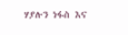ሃያሉን ነፋስ እና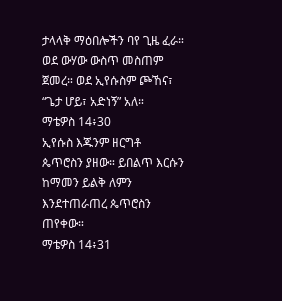ታላላቅ ማዕበሎችን ባየ ጊዜ ፈራ። ወደ ውሃው ውስጥ መስጠም ጀመረ። ወደ ኢየሱስም ጮኸና፣ “ጌታ ሆይ፣ አድነኝ” አለ።
ማቴዎስ 14፥30
ኢየሱስ እጁንም ዘርግቶ ጴጥሮስን ያዘው። ይበልጥ እርሱን ከማመን ይልቅ ለምን እንደተጠራጠረ ጴጥሮስን ጠየቀው።
ማቴዎስ 14፥31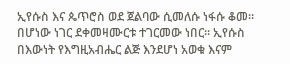ኢየሱስ እና ጴጥሮስ ወደ ጀልባው ሲመለሱ ነፋሱ ቆመ። በሆነው ነገር ደቀመዛሙርቱ ተገርመው ነበር። ኢየሱስ በእውነት የእግዚአብሔር ልጅ እንደሆነ አወቁ እናም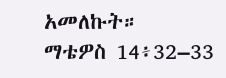አመለኩት።
ማቴዎስ 14፥32–33